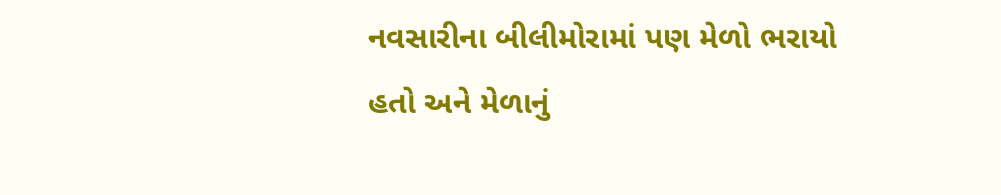નવસારીના બીલીમોરામાં પણ મેળો ભરાયો હતો અને મેળાનું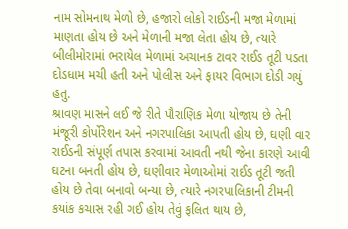નામ સોમનાથ મેળો છે, હજારો લોકો રાઈડની મજા મેળામાં માણતા હોય છે અને મેળાની મજા લેતા હોય છે, ત્યારે બીલીમોરામાં ભરાયેલ મેળામાં અચાનક ટાવર રાઈડ તૂટી પડતા દોડધામ મચી હતી અને પોલીસ અને ફાયર વિભાગ દોડી ગયું હતુ.
શ્રાવણ માસને લઈ જે રીતે પૌરાણિક મેળા યોજાય છે તેની મંજૂરી કોર્પોરેશન અને નગરપાલિકા આપતી હોય છે, ઘણી વાર રાઈડની સંપૂર્ણ તપાસ કરવામાં આવતી નથી જેના કારણે આવી ઘટના બનતી હોય છે, ઘણીવાર મેળાઓમાં રાઈડ તૂટી જતી હોય છે તેવા બનાવો બન્યા છે, ત્યારે નગરપાલિકાની ટીમની કયાંક કચાસ રહી ગઈ હોય તેવું ફલિત થાય છે,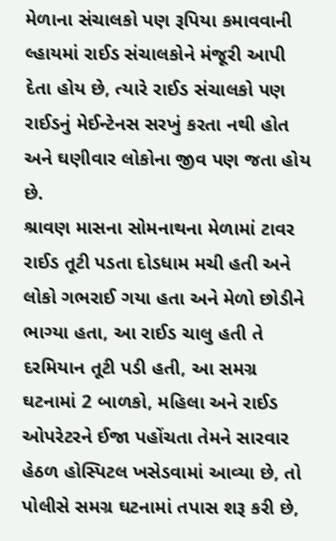મેળાના સંચાલકો પણ રૂપિયા કમાવવાની લ્હાયમાં રાઈડ સંચાલકોને મંજૂરી આપી દેતા હોય છે, ત્યારે રાઈડ સંચાલકો પણ રાઈડનું મેઈન્ટેનસ સરખું કરતા નથી હોત અને ઘણીવાર લોકોના જીવ પણ જતા હોય છે.
શ્રાવણ માસના સોમનાથના મેળામાં ટાવર રાઈડ તૂટી પડતા દોડધામ મચી હતી અને લોકો ગભરાઈ ગયા હતા અને મેળો છોડીને ભાગ્યા હતા, આ રાઈડ ચાલુ હતી તે દરમિયાન તૂટી પડી હતી, આ સમગ્ર ઘટનામાં 2 બાળકો, મહિલા અને રાઈડ ઓપરેટરને ઈજા પહોંચતા તેમને સારવાર હેઠળ હોસ્પિટલ ખસેડવામાં આવ્યા છે, તો પોલીસે સમગ્ર ઘટનામાં તપાસ શરૂ કરી છે,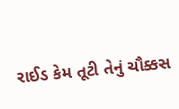રાઈડ કેમ તૂટી તેનું ચૌક્કસ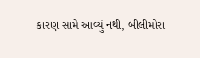કારણ સામે આવ્યું નથી, બીલીમોરા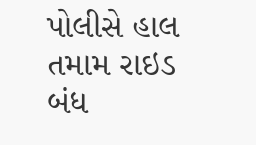પોલીસે હાલ તમામ રાઇડ બંધ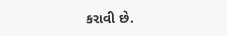કરાવી છે.